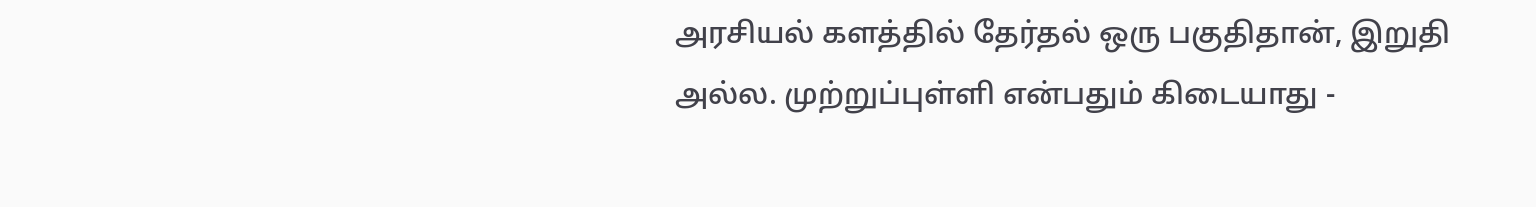அரசியல் களத்தில் தேர்தல் ஒரு பகுதிதான், இறுதி அல்ல. முற்றுப்புள்ளி என்பதும் கிடையாது -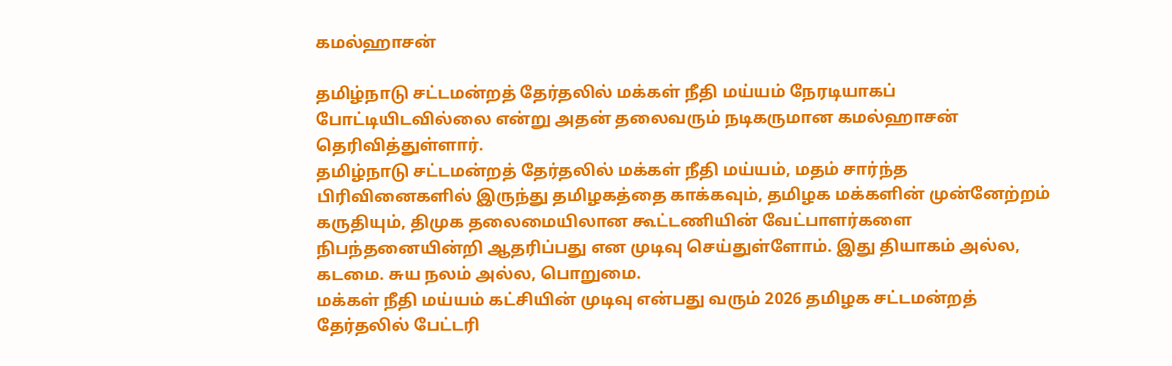கமல்ஹாசன்

தமிழ்நாடு சட்டமன்றத் தேர்தலில் மக்கள் நீதி மய்யம் நேரடியாகப் போட்டியிடவில்லை என்று அதன் தலைவரும் நடிகருமான கமல்ஹாசன் தெரிவித்துள்ளார்.
தமிழ்நாடு சட்டமன்றத் தேர்தலில் மக்கள் நீதி மய்யம், மதம் சார்ந்த பிரிவினைகளில் இருந்து தமிழகத்தை காக்கவும், தமிழக மக்களின் முன்னேற்றம் கருதியும், திமுக தலைமையிலான கூட்டணியின் வேட்பாளர்களை நிபந்தனையின்றி ஆதரிப்பது என முடிவு செய்துள்ளோம். இது தியாகம் அல்ல, கடமை. சுய நலம் அல்ல, பொறுமை.
மக்கள் நீதி மய்யம் கட்சியின் முடிவு என்பது வரும் 2026 தமிழக சட்டமன்றத் தேர்தலில் பேட்டரி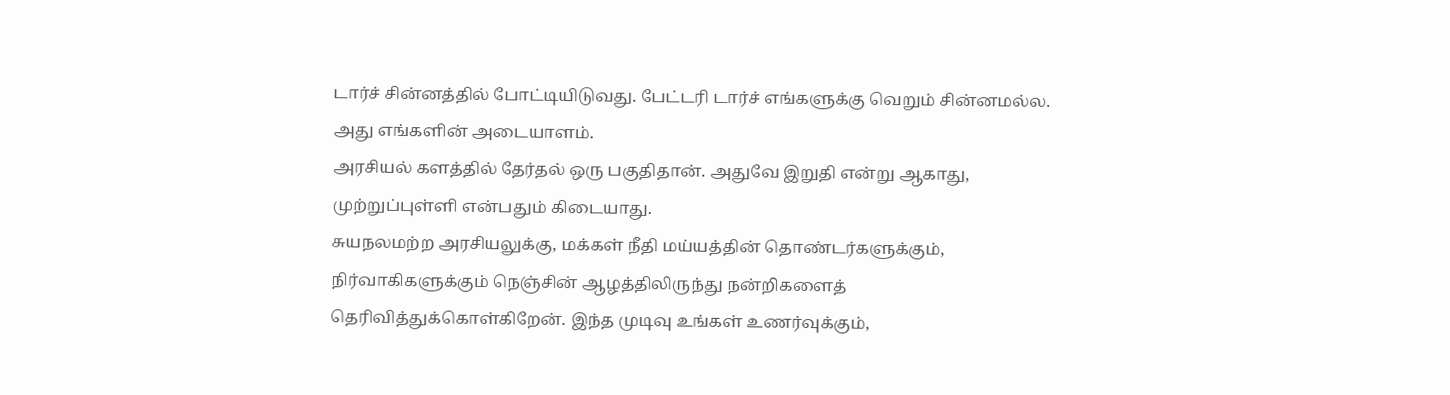டார்ச் சின்னத்தில் போட்டியிடுவது. பேட்டரி டார்ச் எங்களுக்கு வெறும் சின்னமல்ல. அது எங்களின் அடையாளம்.
அரசியல் களத்தில் தேர்தல் ஒரு பகுதிதான். அதுவே இறுதி என்று ஆகாது, முற்றுப்புள்ளி என்பதும் கிடையாது.
சுயநலமற்ற அரசியலுக்கு, மக்கள் நீதி மய்யத்தின் தொண்டர்களுக்கும், நிர்வாகிகளுக்கும் நெஞ்சின் ஆழத்திலிருந்து நன்றிகளைத் தெரிவித்துக்கொள்கிறேன். இந்த முடிவு உங்கள் உணர்வுக்கும்,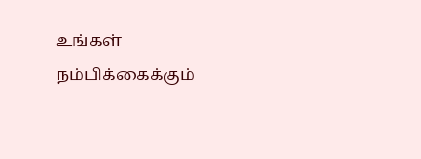உங்கள் நம்பிக்கைக்கும்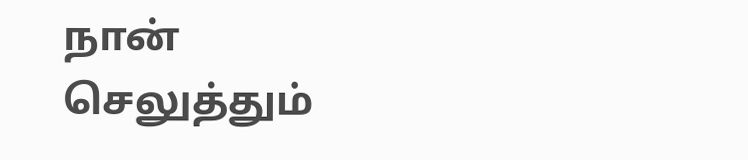நான் செலுத்தும்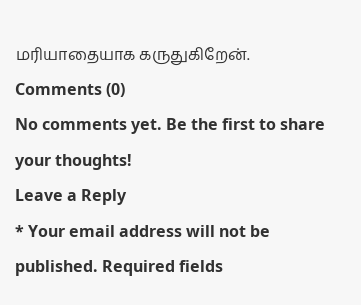மரியாதையாக கருதுகிறேன்.
Comments (0)
No comments yet. Be the first to share your thoughts!
Leave a Reply
* Your email address will not be published. Required fields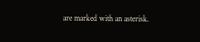are marked with an asterisk.